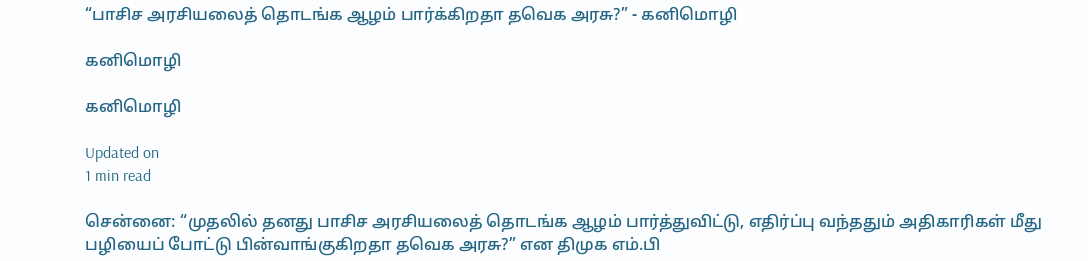“பாசிச அரசியலைத் தொடங்க ஆழம் பார்க்கிறதா தவெக அரசு?” - கனிமொழி

கனிமொழி

கனிமொழி

Updated on
1 min read

சென்னை: “முதலில் தனது பாசிச அரசியலைத் தொடங்க ஆழம் பார்த்துவிட்டு, எதிர்ப்பு வந்ததும் அதிகாரிகள் மீது பழியைப் போட்டு பின்வாங்குகிறதா தவெக அரசு?” என திமுக எம்.பி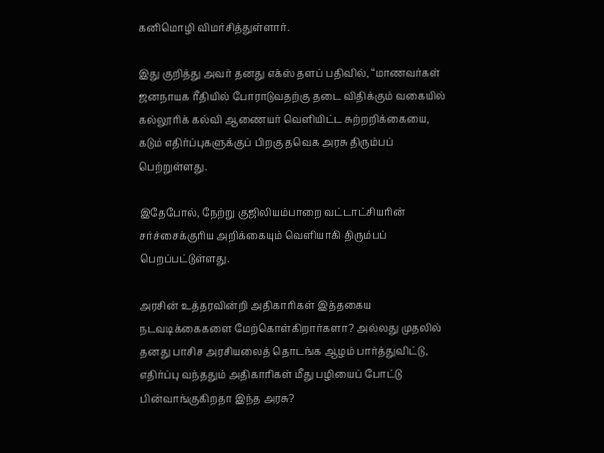கனிமொழி விமர்சித்துள்ளார்.

இது குறித்து அவர் தனது எக்ஸ் தளப் பதிவில், “மாணவர்கள் ஜனநாயக ரீதியில் போராடுவதற்கு தடை விதிக்கும் வகையில் கல்லூரிக் கல்வி ஆணையர் வெளியிட்ட சுற்றறிக்கையை, கடும் எதிர்ப்புகளுக்குப் பிறகு தவெக அரசு திரும்பப் பெற்றுள்ளது.

இதேபோல், நேற்று குஜிலியம்பாறை வட்டாட்சியரின் சர்ச்சைக்குரிய அறிக்கையும் வெளியாகி திரும்பப் பெறப்பட்டுள்ளது.

அரசின் உத்தரவின்றி அதிகாரிகள் இத்தகைய நடவடிக்கைகளை மேற்கொள்கிறார்களா? அல்லது முதலில் தனது பாசிச அரசியலைத் தொடங்க ஆழம் பார்த்துவிட்டு, எதிர்ப்பு வந்ததும் அதிகாரிகள் மீது பழியைப் போட்டு பின்வாங்குகிறதா இந்த அரசு?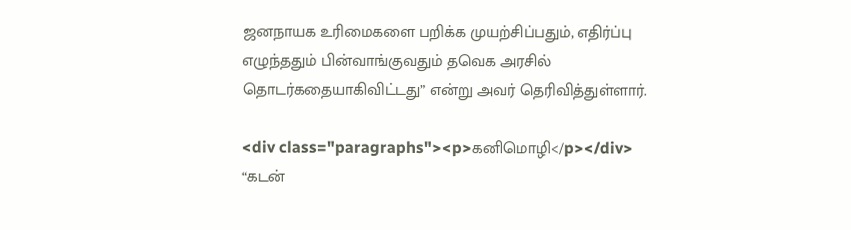ஜனநாயக உரிமைகளை பறிக்க முயற்சிப்பதும், எதிர்ப்பு எழுந்ததும் பின்வாங்குவதும் தவெக அரசில் தொடர்கதையாகிவிட்டது” என்று அவர் தெரிவித்துள்ளார்.

<div class="paragraphs"><p>கனிமொழி</p></div>
“கடன்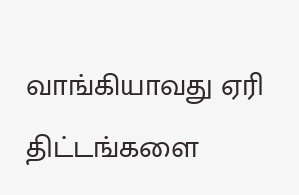வாங்கியாவது ஏரி திட்டங்களை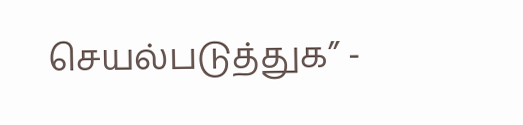செயல்படுத்துக” -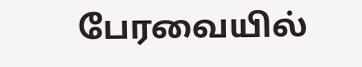பேரவையில்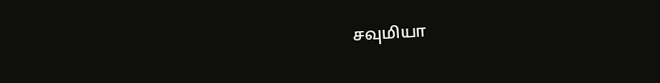சவுமியா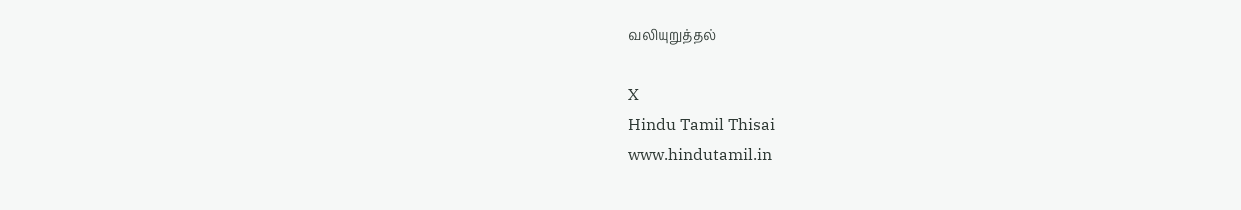வலியுறுத்தல்

X
Hindu Tamil Thisai
www.hindutamil.in